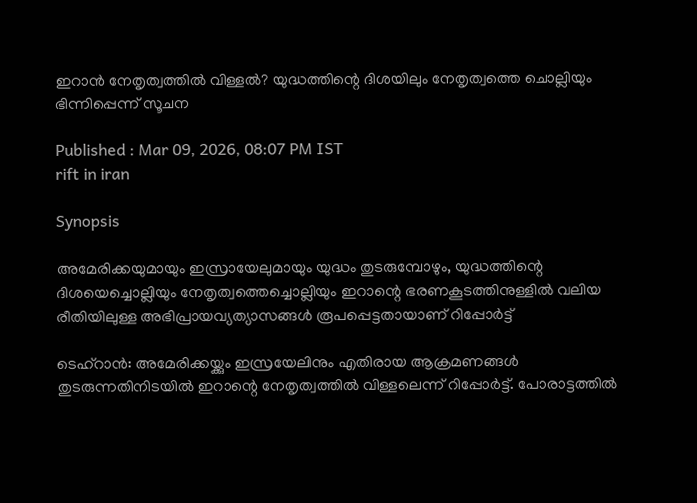ഇറാൻ നേതൃത്വത്തിൽ വിള്ളൽ? യുദ്ധത്തിന്റെ ദിശയിലും നേതൃത്വത്തെ ചൊല്ലിയും ഭിന്നിപ്പെന്ന് സൂചന

Published : Mar 09, 2026, 08:07 PM IST
rift in iran

Synopsis

അമേരിക്കയുമായും ഇസ്രായേലുമായും യുദ്ധം തുടരുമ്പോഴും, യുദ്ധത്തിന്റെ ദിശയെച്ചൊല്ലിയും നേതൃത്വത്തെച്ചൊല്ലിയും ഇറാന്റെ ഭരണകൂടത്തിനുള്ളിൽ വലിയ രീതിയിലുള്ള അഭിപ്രായവ്യത്യാസങ്ങൾ രൂപപ്പെട്ടതായാണ് റിപ്പോർട്ട്

ടെഹ്റാൻ: അമേരിക്കയ്ക്കും ഇസ്രയേലിനും എതിരായ ആക്രമണങ്ങൾ തുടരുന്നതിനിടയിൽ ഇറാന്റെ നേതൃത്വത്തിൽ വിള്ളലെന്ന് റിപ്പോർട്ട്. പോരാട്ടത്തിൽ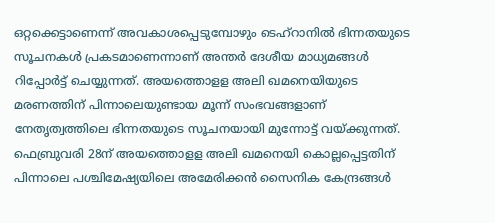ഒറ്റക്കെട്ടാണെന്ന് അവകാശപ്പെടുമ്പോഴും ടെഹ്റാനിൽ ഭിന്നതയുടെ സൂചനകൾ പ്രകടമാണെന്നാണ് അന്തർ ദേശീയ മാധ്യമങ്ങൾ റിപ്പോർട്ട് ചെയ്യുന്നത്. അയത്തൊളള അലി ഖമനെയിയുടെ മരണത്തിന് പിന്നാലെയുണ്ടായ മൂന്ന് സംഭവങ്ങളാണ് നേതൃത്വത്തിലെ ഭിന്നതയുടെ സൂചനയായി മുന്നോട്ട് വയ്ക്കുന്നത്. ഫെബ്രുവരി 28ന് അയത്തൊളള അലി ഖമനെയി കൊല്ലപ്പെട്ടതിന് പിന്നാലെ പശ്ചിമേഷ്യയിലെ അമേരിക്കൻ സൈനിക കേന്ദ്രങ്ങൾ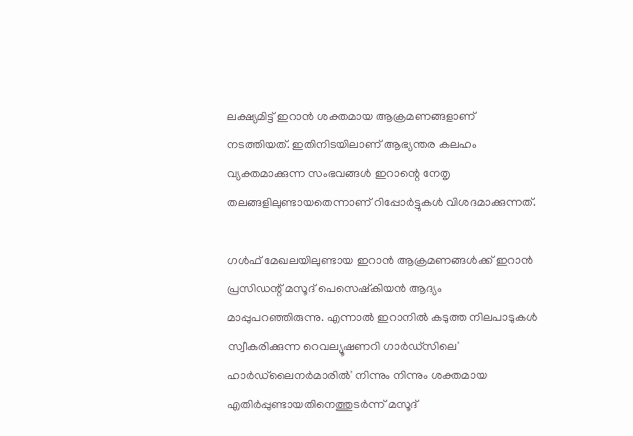ലക്ഷ്യമിട്ട് ഇറാൻ ശക്തമായ ആക്രമണങ്ങളാണ് നടത്തിയത്. ഇതിനിടയിലാണ് ആഭ്യന്തര കലഹം വ്യക്തമാക്കുന്ന സംഭവങ്ങൾ ഇറാന്റെ നേതൃ തലങ്ങളിലുണ്ടായതെന്നാണ് റിപ്പോർട്ടുകൾ വിശദമാക്കുന്നത്.

ഗൾഫ് മേഖലയിലുണ്ടായ ഇറാൻ ആക്രമണങ്ങൾക്ക് ഇറാൻ പ്രസിഡന്റ് മസൂദ് പെസെഷ്കിയൻ ആദ്യം മാപ്പുപറഞ്ഞിരുന്നു. എന്നാൽ ഇറാനിൽ കടുത്ത നിലപാടുകൾ സ്വീകരിക്കുന്ന റെവല്യൂഷണറി ഗാർഡ്‌സിലെ' ഹാർഡ്‌ലൈനർമാരിൽ' നിന്നും നിന്നും ശക്തമായ എതിർപ്പുണ്ടായതിനെത്തുടർന്ന് മസൂദ്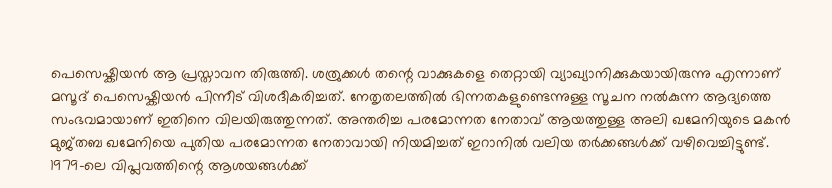പെസെഷ്കിയൻ ആ പ്രസ്താവന തിരുത്തി. ശത്രുക്കൾ തന്റെ വാക്കുകളെ തെറ്റായി വ്യാഖ്യാനിക്കുകയായിരുന്നു എന്നാണ് മസൂദ് പെസെഷ്കിയൻ പിന്നീട് വിശദീകരിച്ചത്. നേതൃതലത്തിൽ ഭിന്നതകളുണ്ടെന്നുള്ള സൂചന നൽകുന്ന ആദ്യത്തെ സംഭവമായാണ് ഇതിനെ വിലയിരുത്തുന്നത്. അന്തരിച്ച പരമോന്നത നേതാവ് ആയത്തുള്ള അലി ഖമേനിയുടെ മകൻ മുജ്തബ ഖമേനിയെ പുതിയ പരമോന്നത നേതാവായി നിയമിച്ചത് ഇറാനിൽ വലിയ തർക്കങ്ങൾക്ക് വഴിവെച്ചിട്ടുണ്ട്. 1979-ലെ വിപ്ലവത്തിന്റെ ആശയങ്ങൾക്ക്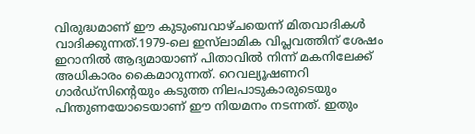വിരുദ്ധമാണ് ഈ കുടുംബവാഴ്ചയെന്ന് മിതവാദികൾ വാദിക്കുന്നത്.1979-ലെ ഇസ്‌ലാമിക വിപ്ലവത്തിന് ശേഷം ഇറാനിൽ ആദ്യമായാണ് പിതാവിൽ നിന്ന് മകനിലേക്ക് അധികാരം കൈമാറുന്നത്. റെവല്യൂഷണറി ഗാർഡ്‌സിന്റെയും കടുത്ത നിലപാടുകാരുടെയും പിന്തുണയോടെയാണ് ഈ നിയമനം നടന്നത്. ഇതും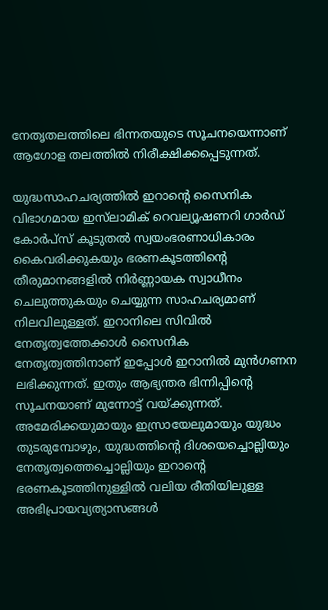നേതൃതലത്തിലെ ഭിന്നതയുടെ സൂചനയെന്നാണ് ആഗോള തലത്തിൽ നിരീക്ഷിക്കപ്പെടുന്നത്.

യുദ്ധസാഹചര്യത്തിൽ ഇറാന്റെ സൈനിക വിഭാഗമായ ഇസ്‌ലാമിക് റെവല്യൂഷണറി ഗാർഡ് കോർപ്സ് കൂടുതൽ സ്വയംഭരണാധികാരം കൈവരിക്കുകയും ഭരണകൂടത്തിന്റെ തീരുമാനങ്ങളിൽ നിർണ്ണായക സ്വാധീനം ചെലുത്തുകയും ചെയ്യുന്ന സാഹചര്യമാണ് നിലവിലുള്ളത്. ഇറാനിലെ സിവിൽ നേതൃത്വത്തേക്കാൾ സൈനിക നേതൃത്വത്തിനാണ് ഇപ്പോൾ ഇറാനിൽ മുൻഗണന ലഭിക്കുന്നത്. ഇതും ആഭ്യന്തര ഭിന്നിപ്പിന്റെ സൂചനയാണ് മുന്നോട്ട് വയ്ക്കുന്നത്. അമേരിക്കയുമായും ഇസ്രായേലുമായും യുദ്ധം തുടരുമ്പോഴും, യുദ്ധത്തിന്റെ ദിശയെച്ചൊല്ലിയും നേതൃത്വത്തെച്ചൊല്ലിയും ഇറാന്റെ ഭരണകൂടത്തിനുള്ളിൽ വലിയ രീതിയിലുള്ള അഭിപ്രായവ്യത്യാസങ്ങൾ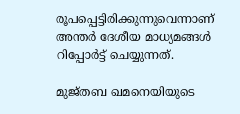രൂപപ്പെട്ടിരിക്കുന്നുവെന്നാണ് അന്തർ ദേശീയ മാധ്യമങ്ങൾ റിപ്പോർട്ട് ചെയ്യുന്നത്.

മുജ്തബ ഖമനെയിയുടെ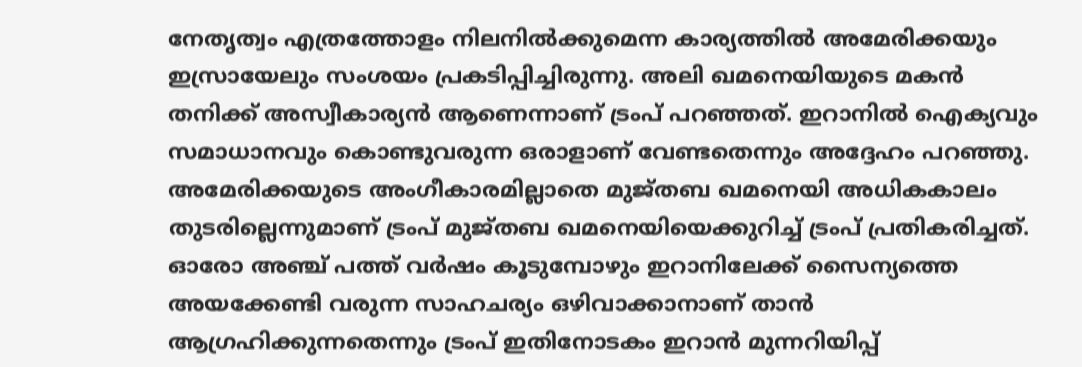നേതൃത്വം എത്രത്തോളം നിലനിൽക്കുമെന്ന കാര്യത്തിൽ അമേരിക്കയും ഇസ്രായേലും സംശയം പ്രകടിപ്പിച്ചിരുന്നു. അലി ഖമനെയിയുടെ മകൻ തനിക്ക് അസ്വീകാര്യൻ ആണെന്നാണ് ട്രംപ് പറഞ്ഞത്. ഇറാനിൽ ഐക്യവും സമാധാനവും കൊണ്ടുവരുന്ന ഒരാളാണ് വേണ്ടതെന്നും അദ്ദേഹം പറഞ്ഞു. അമേരിക്കയുടെ അംഗീകാരമില്ലാതെ മുജ്തബ ഖമനെയി അധികകാലം തുടരില്ലെന്നുമാണ് ട്രംപ് മുജ്തബ ഖമനെയിയെക്കുറിച്ച് ട്രംപ് പ്രതികരിച്ചത്. ഓരോ അഞ്ച് പത്ത് വർഷം കൂടുമ്പോഴും ഇറാനിലേക്ക് സൈന്യത്തെ അയക്കേണ്ടി വരുന്ന സാഹചര്യം ഒഴിവാക്കാനാണ് താൻ ആഗ്രഹിക്കുന്നതെന്നും ട്രംപ് ഇതിനോടകം ഇറാൻ മുന്നറിയിപ്പ്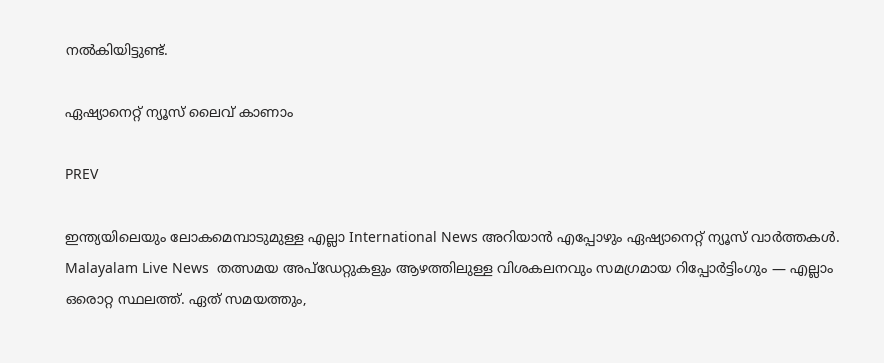നൽകിയിട്ടുണ്ട്.

ഏഷ്യാനെറ്റ് ന്യൂസ് ലൈവ് കാണാം

PREV

ഇന്ത്യയിലെയും ലോകമെമ്പാടുമുള്ള എല്ലാ International News അറിയാൻ എപ്പോഴും ഏഷ്യാനെറ്റ് ന്യൂസ് വാർത്തകൾ. Malayalam Live News  തത്സമയ അപ്‌ഡേറ്റുകളും ആഴത്തിലുള്ള വിശകലനവും സമഗ്രമായ റിപ്പോർട്ടിംഗും — എല്ലാം ഒരൊറ്റ സ്ഥലത്ത്. ഏത് സമയത്തും,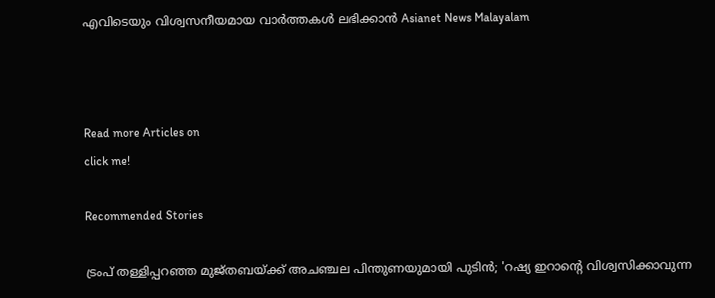എവിടെയും വിശ്വസനീയമായ വാർത്തകൾ ലഭിക്കാൻ Asianet News Malayalam



Read more Articles on
click me!

Recommended Stories

ട്രംപ് തള്ളിപ്പറഞ്ഞ മുജ്തബയ്ക്ക് അചഞ്ചല പിന്തുണയുമായി പുടിൻ; 'റഷ്യ ഇറാന്‍റെ വിശ്വസിക്കാവുന്ന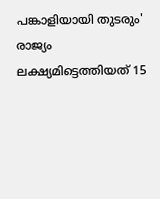പങ്കാളിയായി തുടരും'
രാജ്യം ലക്ഷ്യമിട്ടെത്തിയത് 15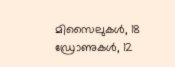മിസൈലുകൾ, 18 ഡ്രോണുകൾ, 12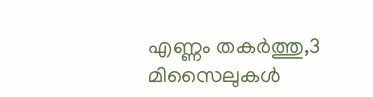എണ്ണം തകർത്തു,3 മിസൈലുകൾ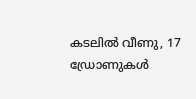കടലിൽ വീണു, 17 ഡ്രോണുകൾ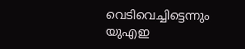വെടിവെച്ചിട്ടെന്നും യുഎഇ